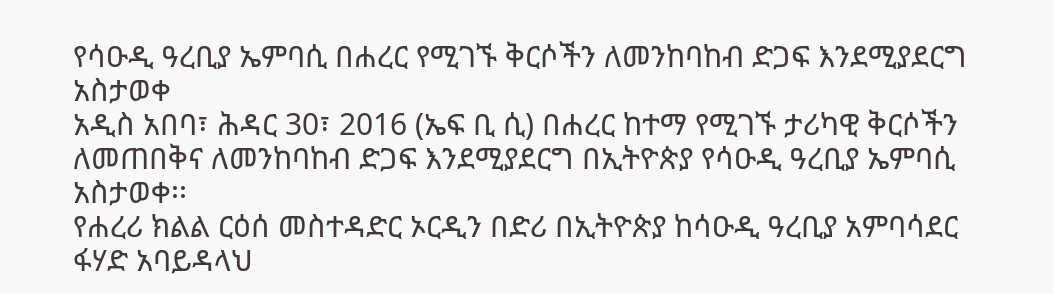የሳዑዲ ዓረቢያ ኤምባሲ በሐረር የሚገኙ ቅርሶችን ለመንከባከብ ድጋፍ እንደሚያደርግ አስታወቀ
አዲስ አበባ፣ ሕዳር 30፣ 2016 (ኤፍ ቢ ሲ) በሐረር ከተማ የሚገኙ ታሪካዊ ቅርሶችን ለመጠበቅና ለመንከባከብ ድጋፍ እንደሚያደርግ በኢትዮጵያ የሳዑዲ ዓረቢያ ኤምባሲ አስታወቀ፡፡
የሐረሪ ክልል ርዕሰ መስተዳድር ኦርዲን በድሪ በኢትዮጵያ ከሳዑዲ ዓረቢያ አምባሳደር ፋሃድ አባይዳላህ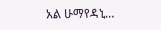አል ሁማየዳኒ…